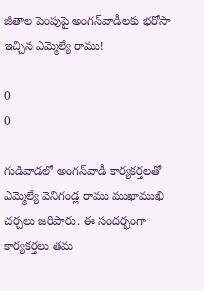జీతాల పెంపుపై అంగన్‌వాడీలకు భరోసా ఇచ్చిన ఎమ్మెల్యే రాము!

0
0

గుడివాడలో అంగన్‌వాడీ కార్యకర్తలతో ఎమ్మెల్యే వెనిగండ్ల రాము ముఖాముఖి చర్చలు జరిపారు. ఈ సందర్భంగా కార్యకర్తలు తమ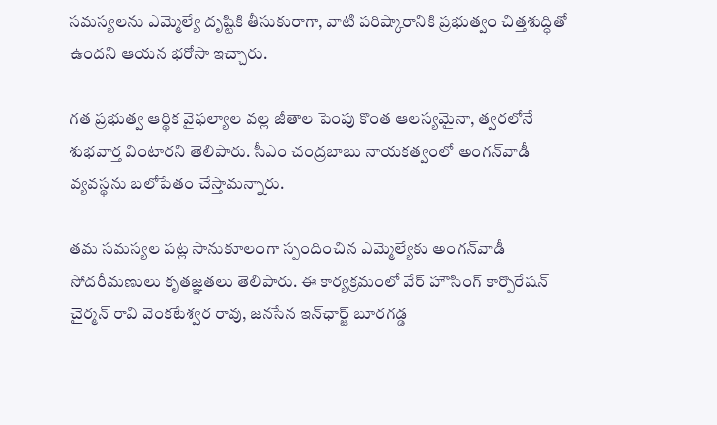సమస్యలను ఎమ్మెల్యే దృష్టికి తీసుకురాగా, వాటి పరిష్కారానికి ప్రభుత్వం చిత్తశుద్ధితో ఉందని ఆయన భరోసా ఇచ్చారు.

గత ప్రభుత్వ ఆర్థిక వైఫల్యాల వల్ల జీతాల పెంపు కొంత ఆలస్యమైనా, త్వరలోనే శుభవార్త వింటారని తెలిపారు. సీఎం చంద్రబాబు నాయకత్వంలో అంగన్‌వాడీ వ్యవస్థను బలోపేతం చేస్తామన్నారు.

తమ సమస్యల పట్ల సానుకూలంగా స్పందించిన ఎమ్మెల్యేకు అంగన్‌వాడీ సోదరీమణులు కృతజ్ఞతలు తెలిపారు. ఈ కార్యక్రమంలో వేర్ హౌసింగ్ కార్పొరేషన్ చైర్మన్ రావి వెంకటేశ్వర రావు, జనసేన ఇన్‌ఛార్జ్ బూరగడ్డ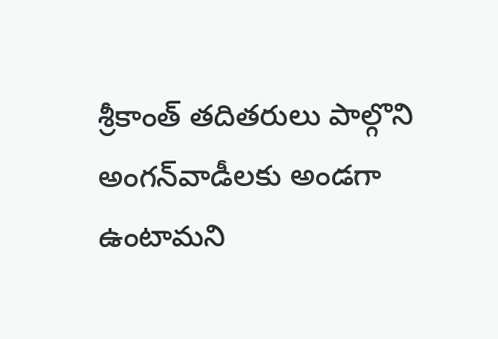శ్రీకాంత్ తదితరులు పాల్గొని అంగన్‌వాడీలకు అండగా ఉంటామని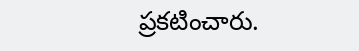ప్రకటించారు.